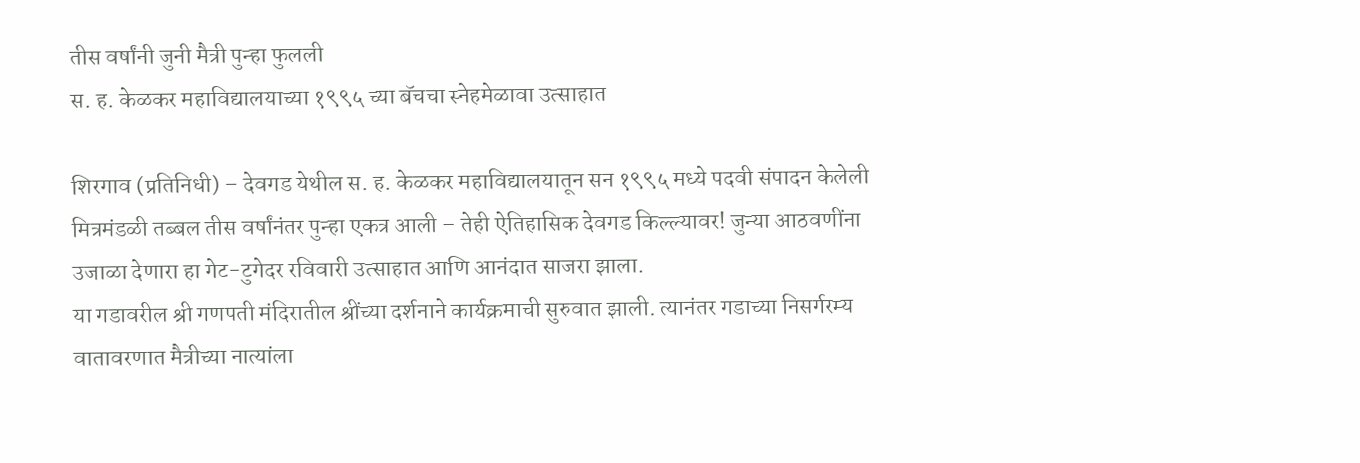तीस वर्षांनी जुनी मैत्री पुन्हा फुलली
स. ह. केळकर महाविद्यालयाच्या १९९५ च्या बॅचचा स्नेहमेळावा उत्साहात

शिरगाव (प्रतिनिधी) – देवगड येथील स. ह. केळकर महाविद्यालयातून सन १९९५ मध्ये पदवी संपादन केलेली मित्रमंडळी तब्बल तीस वर्षांनंतर पुन्हा एकत्र आली – तेही ऐतिहासिक देवगड किल्ल्यावर! जुन्या आठवणींना उजाळा देणारा हा गेट-टुगेदर रविवारी उत्साहात आणि आनंदात साजरा झाला.
या गडावरील श्री गणपती मंदिरातील श्रींच्या दर्शनाने कार्यक्रमाची सुरुवात झाली. त्यानंतर गडाच्या निसर्गरम्य वातावरणात मैत्रीच्या नात्यांला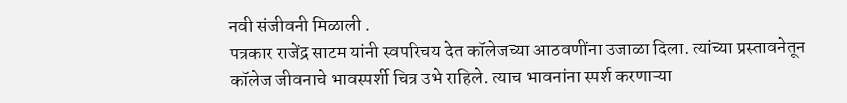नवी संजीवनी मिळाली .
पत्रकार राजेंद्र साटम यांनी स्वपरिचय देत कॉलेजच्या आठवणींना उजाळा दिला. त्यांच्या प्रस्तावनेतून कॉलेज जीवनाचे भावस्पर्शी चित्र उभे राहिले. त्याच भावनांना स्पर्श करणाऱ्या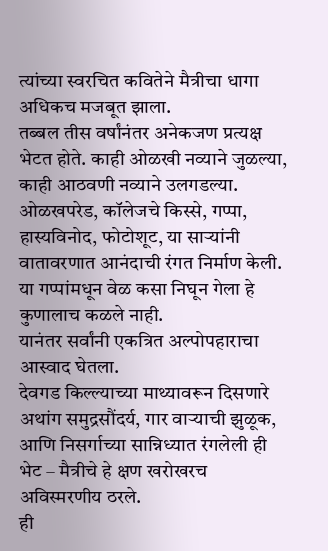त्यांच्या स्वरचित कवितेने मैत्रीचा धागा अधिकच मजबूत झाला.
तब्बल तीस वर्षांनंतर अनेकजण प्रत्यक्ष भेटत होते. काही ओळखी नव्याने जुळल्या, काही आठवणी नव्याने उलगडल्या. ओळखपरेड, कॉलेजचे किस्से, गप्पा, हास्यविनोद, फोटोशूट, या साऱ्यांनी वातावरणात आनंदाची रंगत निर्माण केली. या गप्पांमधून वेळ कसा निघून गेला हे कुणालाच कळले नाही.
यानंतर सर्वांनी एकत्रित अल्पोपहाराचा आस्वाद घेतला.
देवगड किल्ल्याच्या माथ्यावरून दिसणारे अथांग समुद्रसौंदर्य, गार वाऱ्याची झुळूक, आणि निसर्गाच्या सान्निध्यात रंगलेली ही भेट – मैत्रीचे हे क्षण खरोखरच अविस्मरणीय ठरले.
ही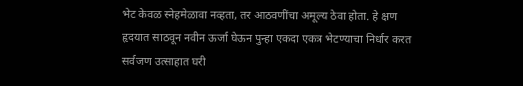भेट केवळ स्नेहमेळावा नव्हता, तर आठवणींचा अमूल्य ठेवा होता. हे क्षण हृदयात साठवून नवीन ऊर्जा घेऊन पुन्हा एकदा एकत्र भेटण्याचा निर्धार करत सर्वजण उत्साहात घरी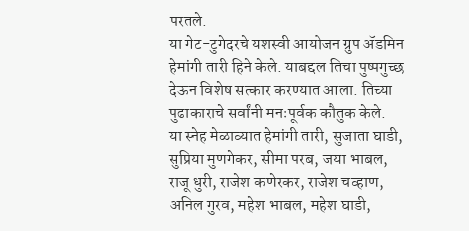परतले.
या गेट-टुगेदरचे यशस्वी आयोजन ग्रुप ॲडमिन हेमांगी तारी हिने केले. याबद्दल तिचा पुष्पगुच्छ देऊन विशेष सत्कार करण्यात आला. तिच्या पुढाकाराचे सर्वांनी मनःपूर्वक कौतुक केले.
या स्नेह मेळाव्यात हेमांगी तारी, सुजाता घाडी, सुप्रिया मुणगेकर, सीमा परब, जया भाबल, राजू धुरी, राजेश कणेरकर, राजेश चव्हाण, अनिल गुरव, महेश भाबल, महेश घाडी,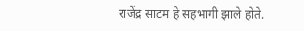राजेंद्र साटम हे सहभागी झाले होते.